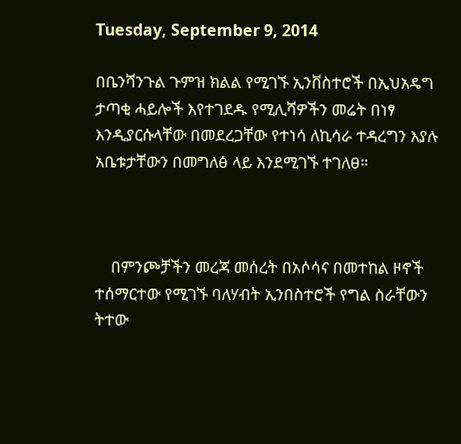Tuesday, September 9, 2014

በቤንሻንጉል ጉምዝ ክልል የሚገኙ ኢንቨስተሮች በኢህአዴግ ታጣቂ ሓይሎች እየተገደዱ የሚሊሻዎችን መሬት በነፃ እንዲያርሱላቸው በመደረጋቸው የተነሳ ለኪሳራ ተዳረግን እያሉ አቤቱታቸውን በመግለፅ ላይ እንደሚገኙ ተገለፀ።



    በምንጮቻችን መረጃ መሰረት በአሶሳና በመተከል ዞኖች ተሰማርተው የሚገኙ ባለሃብት ኢንበስተሮች የግል ስራቸውን ትተው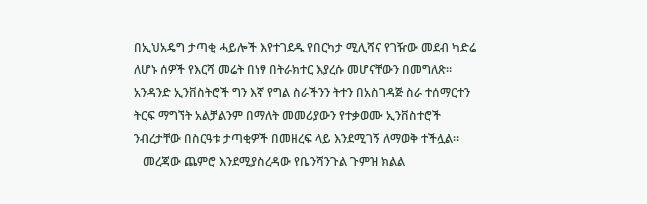በኢህአዴግ ታጣቂ ሓይሎች እየተገደዱ የበርካታ ሚሊሻና የገዥው መደብ ካድሬ ለሆኑ ሰዎች የእርሻ መሬት በነፃ በትራክተር እያረሱ መሆናቸውን በመግለጽ። አንዳንድ ኢንቨስትሮች ግን እኛ የግል ስራችንን ትተን በአስገዳጅ ስራ ተሰማርተን ትርፍ ማግኘት አልቻልንም በማለት መመሪያውን የተቃወሙ ኢንቨስተሮች ንብረታቸው በስርዓቱ ታጣቂዎች በመዘረፍ ላይ እንደሚገኝ ለማወቅ ተችሏል።
   መረጃው ጨምሮ እንደሚያስረዳው የቤንሻንጉል ጉምዝ ክልል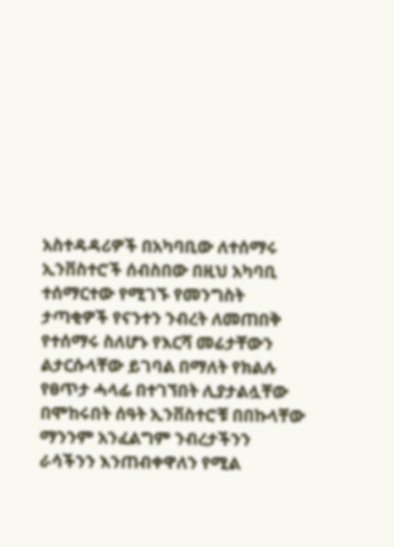አስተዳዳሪዎች በአካባቢው ለተሰማሩ ኢንቨስተሮች ሰብስበው በዚህ አካባቢ ተሰማርተው የሚገኙ የመንግስት ታጣቂዎች የናንተን ንብረት ለመጠበቅ የተሰማሩ ስለሆኑ የእርሻ መሬታቸውን ልታርሱላቸው ይገባል በማለት የክልሉ የፀጥታ ሓላፊ በተገኘበት ሊያታልሏቸው በሞከሩበት ሰዓት ኢንቨስተሮቹ በበኩላቸው ማንንም አንፈልግም ንብረታችንን ራሳችንን እንጠብቀዋለን የሚል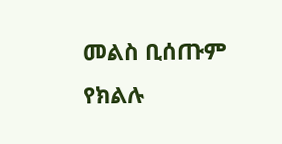መልስ ቢሰጡም የክልሉ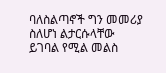ባለስልጣኖች ግን መመሪያ ስለሆነ ልታርሱላቸው ይገባል የሚል መልስ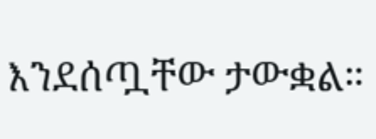እንደሰጧቸው ታውቋል።